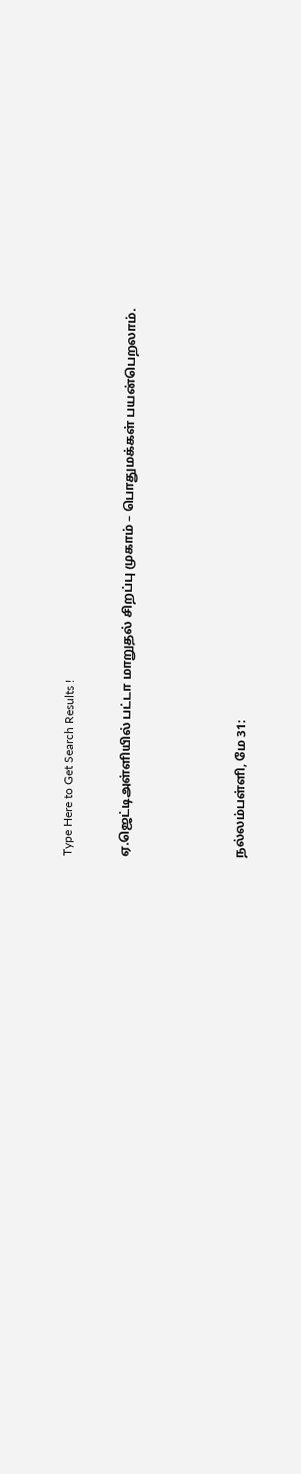Type Here to Get Search Results !

ஏ.ஜெட்டிஅள்ளியில் பட்டா மாறுதல் சிறப்பு முகாம் – பொதுமக்கள் பயன்பெறலாம்.



நல்லம்பள்ளி, மே 31: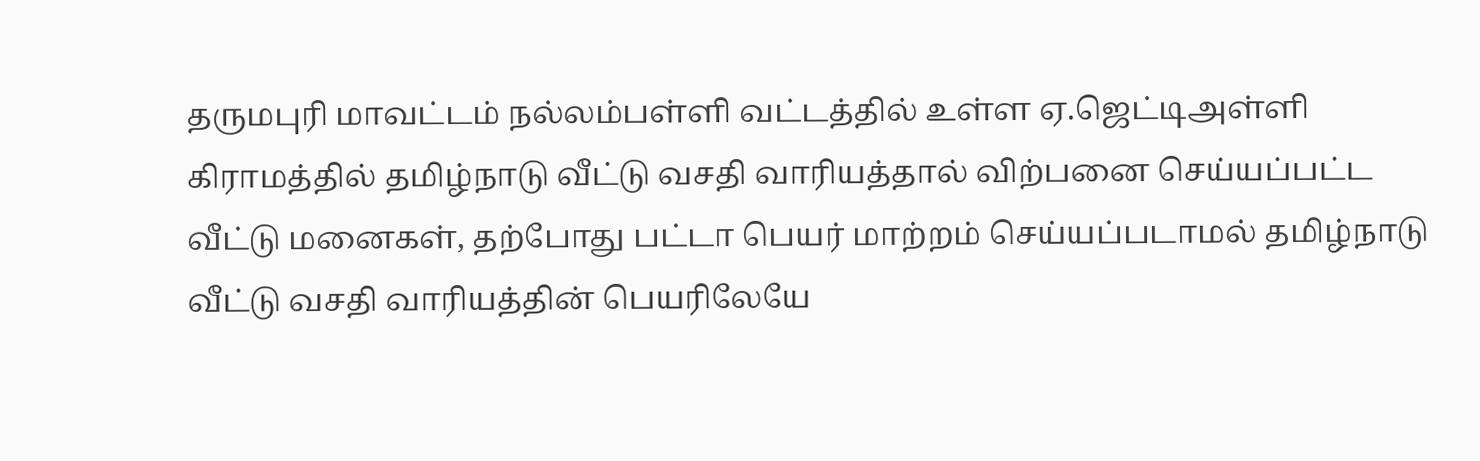தருமபுரி மாவட்டம் நல்லம்பள்ளி வட்டத்தில் உள்ள ஏ.ஜெட்டிஅள்ளி கிராமத்தில் தமிழ்நாடு வீட்டு வசதி வாரியத்தால் விற்பனை செய்யப்பட்ட வீட்டு மனைகள், தற்போது பட்டா பெயர் மாற்றம் செய்யப்படாமல் தமிழ்நாடு வீட்டு வசதி வாரியத்தின் பெயரிலேயே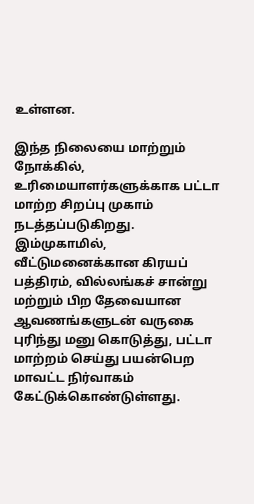உள்ளன.

இந்த நிலையை மாற்றும் நோக்கில், உரிமையாளர்களுக்காக பட்டா மாற்ற சிறப்பு முகாம் நடத்தப்படுகிறது. இம்முகாமில், வீட்டுமனைக்கான கிரயப் பத்திரம், வில்லங்கச் சான்று மற்றும் பிற தேவையான ஆவணங்களுடன் வருகை புரிந்து மனு கொடுத்து, பட்டா மாற்றம் செய்து பயன்பெற மாவட்ட நிர்வாகம் கேட்டுக்கொண்டுள்ளது.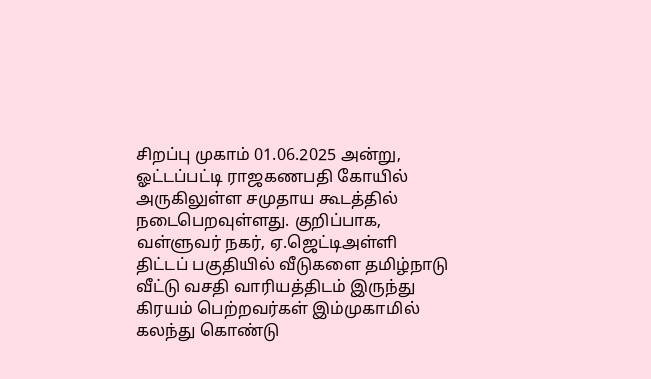சிறப்பு முகாம் 01.06.2025 அன்று, ஓட்டப்பட்டி ராஜகணபதி கோயில் அருகிலுள்ள சமுதாய கூடத்தில் நடைபெறவுள்ளது. குறிப்பாக, வள்ளுவர் நகர், ஏ.ஜெட்டிஅள்ளி திட்டப் பகுதியில் வீடுகளை தமிழ்நாடு வீட்டு வசதி வாரியத்திடம் இருந்து கிரயம் பெற்றவர்கள் இம்முகாமில் கலந்து கொண்டு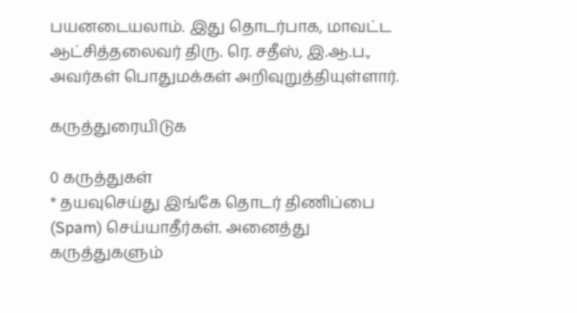பயனடையலாம். இது தொடர்பாக, மாவட்ட ஆட்சித்தலைவர் திரு. ரெ. சதீஸ், இ.ஆ.ப., அவர்கள் பொதுமக்கள் அறிவுறுத்தியுள்ளார்.

கருத்துரையிடுக

0 கருத்துகள்
* தயவுசெய்து இங்கே தொடர் திணிப்பை (Spam) செய்யாதீர்கள். அனைத்து கருத்துகளும்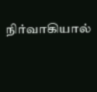நிர்வாகியால்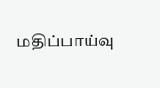மதிப்பாய்வு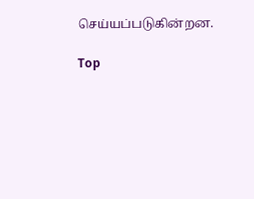செய்யப்படுகின்றன.

Top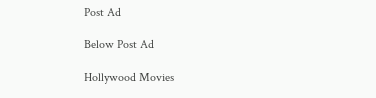Post Ad

Below Post Ad

Hollywood Movies